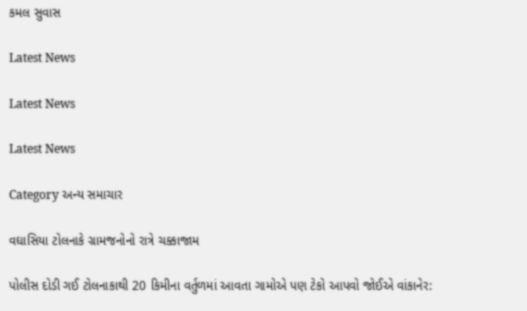કમલ સુવાસ

Latest News

Latest News

Latest News

Category અન્ય સમાચાર

વઘાસિયા ટોલનાકે ગ્રામજનોનો રાત્રે ચક્કાજામ

પોલીસ દોડી ગઈ ટોલનાકાથી 20 કિમીના વર્તુળમાં આવતા ગામોએ પણ ટેકો આપવો જોઈએ વાંકાનેર: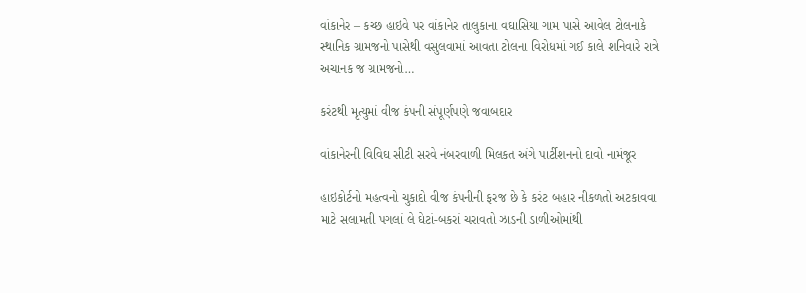વાંકાનેર – કચ્છ હાઇવે પર વાંકાનેર તાલુકાના વઘાસિયા ગામ પાસે આવેલ ટોલનાકે સ્થાનિક ગ્રામજનો પાસેથી વસુલવામાં આવતા ટોલના વિરોધમાં ગઈ કાલે શનિવારે રાત્રે અચાનક જ ગ્રામજનો…

કરંટથી મૃત્યુમાં વીજ કંપની સંપૂર્ણપણે જવાબદાર

વાંકાનેરની વિવિઘ સીટી સરવે નંબરવાળી મિલકત અંગે પાર્ટીશનનો દાવો નામંજૂર

હાઇકોર્ટનો મહત્વનો ચુકાદો વીજ કંપનીની ફરજ છે કે કરંટ બહાર નીકળતો અટકાવવા માટે સલામતી પગલાં લે ઘેટાં-બકરાં ચરાવતો ઝાડની ડાળીઓમાંથી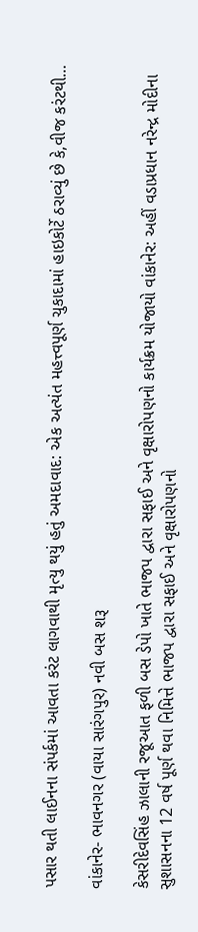પસાર થતી લાઈનના સંપર્કમાં આવતા કરંટ લાગવાથી મૃત્યુ થયું હતું અમદાવાદ: એક અત્યંત મહત્ત્વપૂર્ણ ચુકાદામાં હાઇકોર્ટે ઠરાવ્યું છે કે,વીજ કરંટથી…

વાંકાનેર- ભાવનગર (વાયા સારંગપુર) નવી બસ શરૂ

કેસરીદેવસિંહ ઝાલાની રજૂઆત ફળી બસ ડેપો ખાતે ભાજપ દ્વારા સફાઈ અને વૃક્ષારોપણનો કાર્યક્રમ યોજાયો વાંકાનેર: અહીં વડાપ્રધાન નરેન્દ્ર મોદીના સુશાસનના 12 વર્ષ પૂર્ણ થવા નિમિત્તે ભાજપ દ્વારા સફાઈ અને વૃક્ષારોપણનો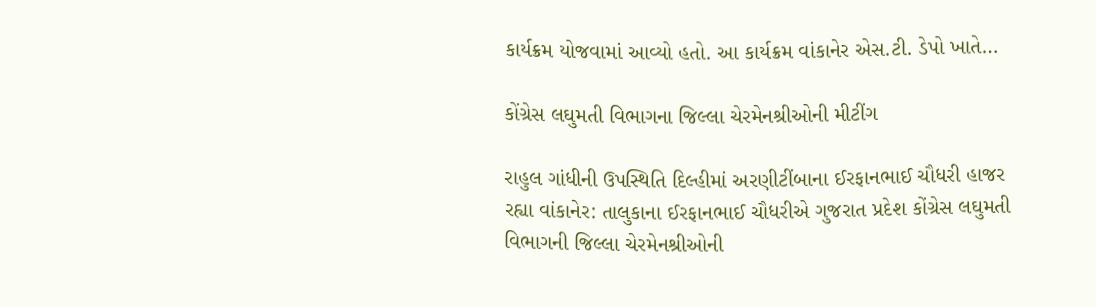કાર્યક્રમ યોજવામાં આવ્યો હતો. આ કાર્યક્રમ વાંકાનેર એસ.ટી. ડેપો ખાતે…

કોંગ્રેસ લઘુમતી વિભાગના જિલ્લા ચેરમેનશ્રીઓની મીટીંગ

રાહુલ ગાંધીની ઉપસ્થિતિ દિલ્હીમાં અરણીટીંબાના ઈરફાનભાઈ ચૌધરી હાજર રહ્યા વાંકાનેર: તાલુકાના ઈરફાનભાઈ ચૌધરીએ ગુજરાત પ્રદેશ કોંગ્રેસ લઘુમતી વિભાગની જિલ્લા ચેરમેનશ્રીઓની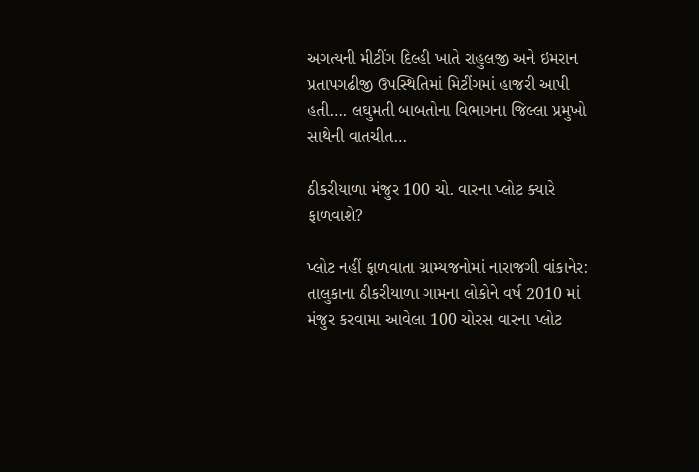અગત્યની મીટીંગ દિલ્હી ખાતે રાહુલજી અને ઇમરાન પ્રતાપગઢીજી ઉપસ્થિતિમાં મિટીંગમાં હાજરી આપી હતી…. લઘુમતી બાબતોના વિભાગના જિલ્લા પ્રમુખો સાથેની વાતચીત…

ઠીકરીયાળા મંજુર 100 ચો. વારના પ્લોટ ક્યારે ફાળવાશે?

પ્લોટ નહીં ફાળવાતા ગ્રામ્યજનોમાં નારાજગી વાંકાનેર: તાલુકાના ઠીકરીયાળા ગામના લોકોને વર્ષ 2010 માં મંજુર કરવામા આવેલા 100 ચોરસ વારના પ્લોટ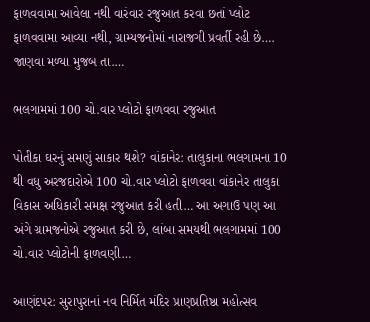ફાળવવામા આવેલા નથી વારંવાર રજુઆત કરવા છતાં પ્લોટ ફાળવવામા આવ્યા નથી, ગ્રામ્યજનોમાં નારાજગી પ્રવર્તી રહી છે…. જાણવા મળ્યા મુજબ તા.…

ભલગામમાં 100 ચો.વાર પ્લોટો ફાળવવા રજુઆત

પોતીકા ઘરનું સમણું સાકાર થશે? વાંકાનેર: તાલુકાના ભલગામના 10 થી વધુ અરજદારોએ 100 ચો.વાર પ્લોટો ફાળવવા વાંકાનેર તાલુકા વિકાસ અધિકારી સમક્ષ રજુઆત કરી હતી… આ અગાઉ પણ આ અંગે ગ્રામજનોએ રજુઆત કરી છે, લાંબા સમયથી ભલગામમાં 100 ચો.વાર પ્લોટોની ફાળવણી…

આણંદપર: સુરાપુરાનાં નવ નિર્મિત મંદિર પ્રાણપ્રતિષ્ઠા મહોત્સવ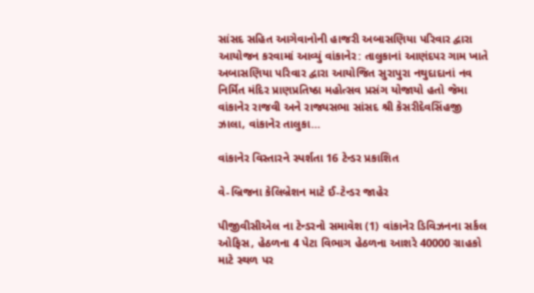સાંસદ સહિત આગેવાનોની હાજરી અબાસણિયા પરિવાર દ્વારા આયોજન કરવામાં આવ્યું વાંકાનેર: તાલુકાનાં આણંદપર ગામ ખાતે અબાસણિયા પરિવાર દ્વારા આયોજિત સુરાપુરા નથુદાદાનાં નવ નિર્મિત મંદિર પ્રાણપ્રતિષ્ઠા મહોત્સવ પ્રસંગ યોજાયો હતો જેમા વાંકાનેર રાજવી અને રાજ્યસભા સાંસદ શ્રી કેસરીદેવસિંહજી ઝાલા, વાંકાનેર તાલુકા…

વાંકાનેર વિસ્તારને સ્પર્શતા 16 ટેન્ડર પ્રકાશિત

વે-બ્રિજના કેલિબ્રેશન માટે ઈ-ટેન્ડર જાહેર

પીજીવીસીએલ ના ટેન્ડરનો સમાવેશ (1) વાંકાનેર ડિવિઝનના સર્કલ ઓફિસ, હેઠળના 4 પેટા વિભાગ હેઠળના આશરે 40000 ગ્રાહકો માટે સ્થળ પર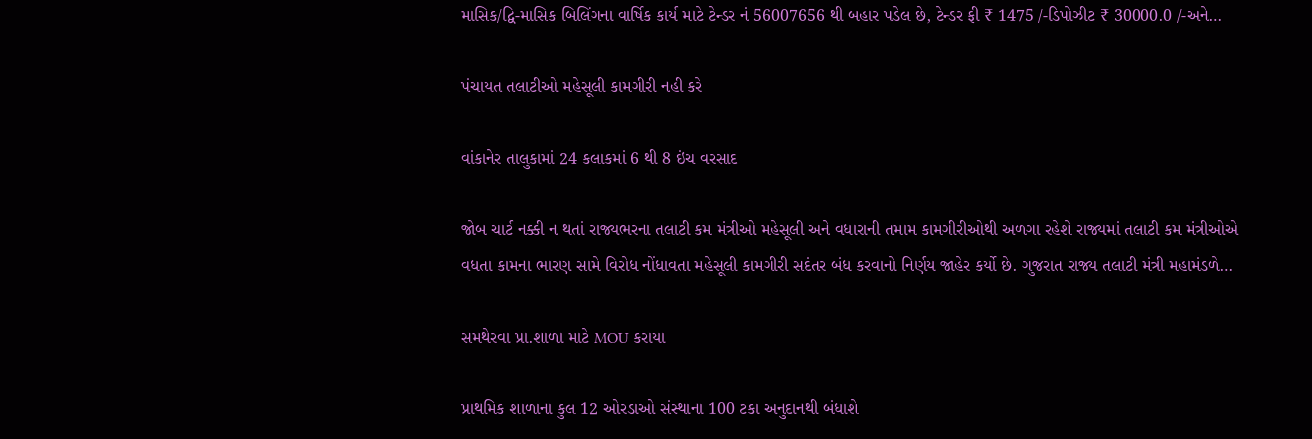માસિક/દ્વિ-માસિક બિલિંગના વાર્ષિક કાર્ય માટે ટેન્ડર નં 56007656 થી બહાર પડેલ છે, ટેન્ડર ફી ₹ 1475 /-ડિપોઝીટ ₹ 30000.0 /-અને…

પંચાયત તલાટીઓ મહેસૂલી કામગીરી નહી કરે

વાંકાનેર તાલુકામાં 24 કલાકમાં 6 થી 8 ઇંચ વરસાદ

જોબ ચાર્ટ નક્કી ન થતાં રાજ્યભરના તલાટી કમ મંત્રીઓ મહેસૂલી અને વધારાની તમામ કામગીરીઓથી અળગા રહેશે રાજ્યમાં તલાટી કમ મંત્રીઓએ વધતા કામના ભારણ સામે વિરોધ નોંધાવતા મહેસૂલી કામગીરી સદંતર બંધ કરવાનો નિર્ણય જાહેર કર્યો છે. ગુજરાત રાજ્ય તલાટી મંત્રી મહામંડળે…

સમથેરવા પ્રા.શાળા માટે MOU કરાયા

પ્રાથમિક શાળાના કુલ 12 ઓરડાઓ સંસ્થાના 100 ટકા અનુદાનથી બંધાશે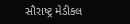સૌરાષ્ટ્ર મેડીકલ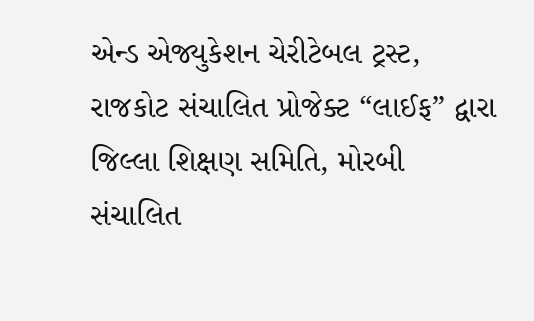એન્ડ એજ્યુકેશન ચેરીટેબલ ટ્રસ્ટ, રાજકોટ સંચાલિત પ્રોજેક્ટ “લાઈફ” દ્વારા જિલ્લા શિક્ષણ સમિતિ, મોરબી સંચાલિત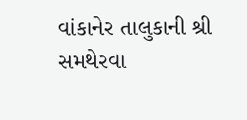વાંકાનેર તાલુકાની શ્રી સમથેરવા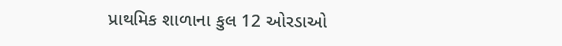પ્રાથમિક શાળાના કુલ 12 ઓરડાઓ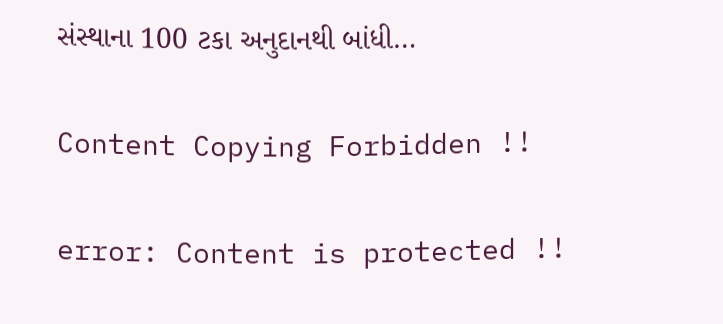સંસ્થાના 100 ટકા અનુદાનથી બાંધી…

Content Copying Forbidden !!

error: Content is protected !!